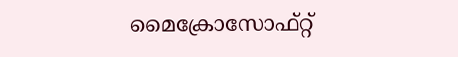മൈക്രോസോഫ്റ്റ്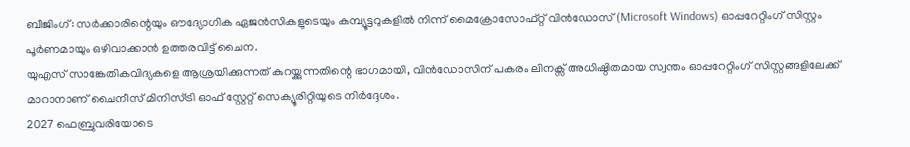ബീജിംഗ്: സർക്കാരിന്റെയും ഔദ്യോഗിക ഏജൻസികളുടെയും കമ്പ്യൂട്ടറുകളിൽ നിന്ന് മൈക്രോസോഫ്റ്റ് വിൻഡോസ് (Microsoft Windows) ഓപ്പറേറ്റിംഗ് സിസ്റ്റം പൂർണമായും ഒഴിവാക്കാൻ ഉത്തരവിട്ട് ചൈന.
യുഎസ് സാങ്കേതികവിദ്യകളെ ആശ്രയിക്കുന്നത് കുറയ്ക്കുന്നതിന്റെ ഭാഗമായി, വിൻഡോസിന് പകരം ലിനക്സ് അധിഷ്ഠിതമായ സ്വന്തം ഓപ്പറേറ്റിംഗ് സിസ്റ്റങ്ങളിലേക്ക് മാറാനാണ് ചൈനീസ് മിനിസ്ട്രി ഓഫ് സ്റ്റേറ്റ് സെക്യൂരിറ്റിയുടെ നിർദ്ദേശം.
2027 ഫെബ്രുവരിയോടെ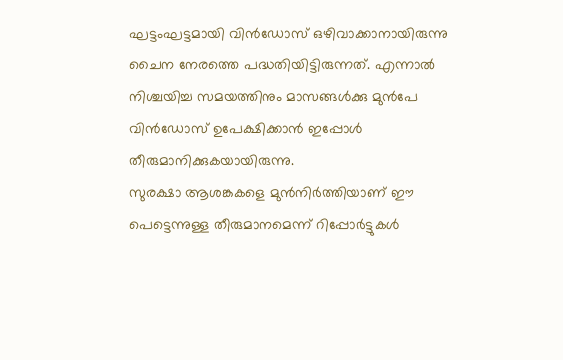ഘട്ടംഘട്ടമായി വിൻഡോസ് ഒഴിവാക്കാനായിരുന്നു ചൈന നേരത്തെ പദ്ധതിയിട്ടിരുന്നത്. എന്നാൽ നിശ്ചയിച്ച സമയത്തിനും മാസങ്ങൾക്കു മുൻപേ വിൻഡോസ് ഉപേക്ഷിക്കാൻ ഇപ്പോൾ തീരുമാനിക്കുകയായിരുന്നു.
സുരക്ഷാ ആശങ്കകളെ മുൻനിർത്തിയാണ് ഈ പെട്ടെന്നുള്ള തീരുമാനമെന്ന് റിപ്പോർട്ടുകൾ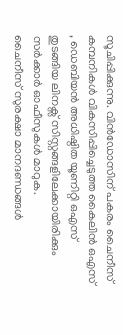സൂചിപ്പിക്കുന്നു. വിൻഡോസിന് പകരം ചൈനീസ് കമ്പനികൾ വികസിപ്പിച്ചെടുത്ത കൈലിൻ ഒഎസ് , ഡെബിയൻ അധിഷ്ഠിത യൂണിറ്റി ഒഎസ് തുടങ്ങിയ ലിനക്സ് സിസ്റ്റങ്ങളിലേക്കായിരിക്കും സർക്കാർ ഓഫീസുകൾ മാറുക.
ചൈനീസ് സുരക്ഷാ മാനദണ്ഡങ്ങൾ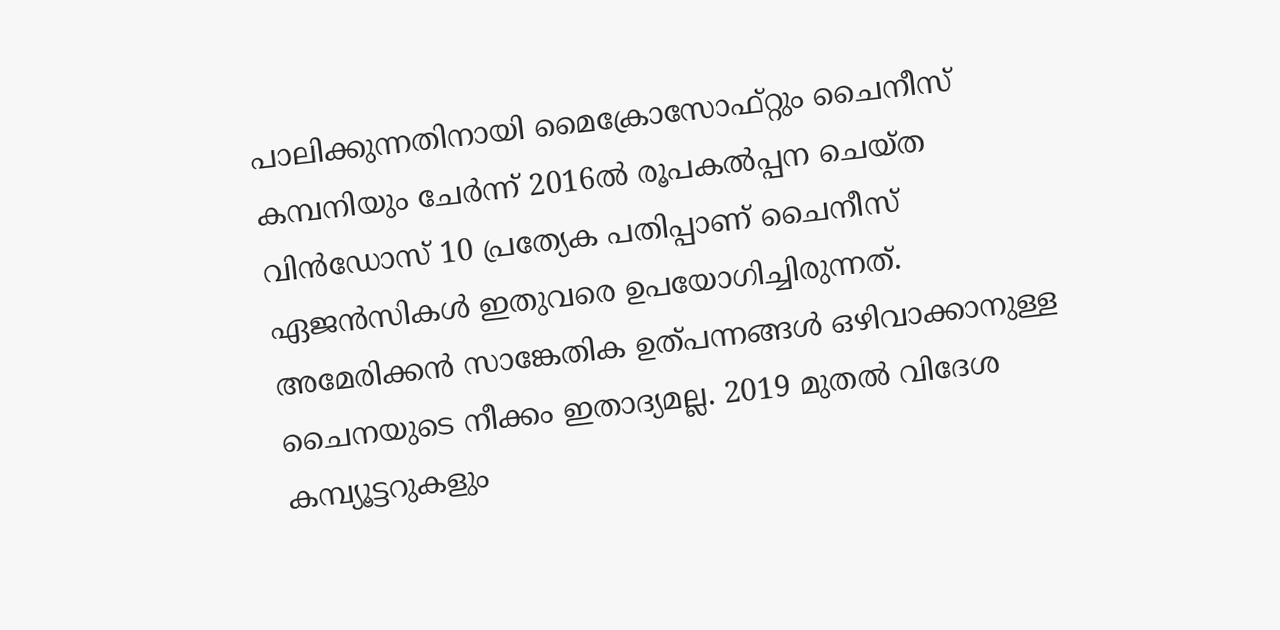പാലിക്കുന്നതിനായി മൈക്രോസോഫ്റ്റും ചൈനീസ് കമ്പനിയും ചേർന്ന് 2016ൽ രൂപകൽപ്പന ചെയ്ത വിൻഡോസ് 10 പ്രത്യേക പതിപ്പാണ് ചൈനീസ് ഏജൻസികൾ ഇതുവരെ ഉപയോഗിച്ചിരുന്നത്.
അമേരിക്കൻ സാങ്കേതിക ഉത്പന്നങ്ങൾ ഒഴിവാക്കാനുള്ള ചൈനയുടെ നീക്കം ഇതാദ്യമല്ല. 2019 മുതൽ വിദേശ കമ്പ്യൂട്ടറുകളും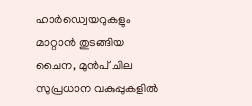ഹാർഡ്വെയറുകളും മാറ്റാൻ തുടങ്ങിയ ചൈന, മുൻപ് ചില സുപ്രധാന വകുപ്പുകളിൽ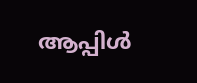ആപ്പിൾ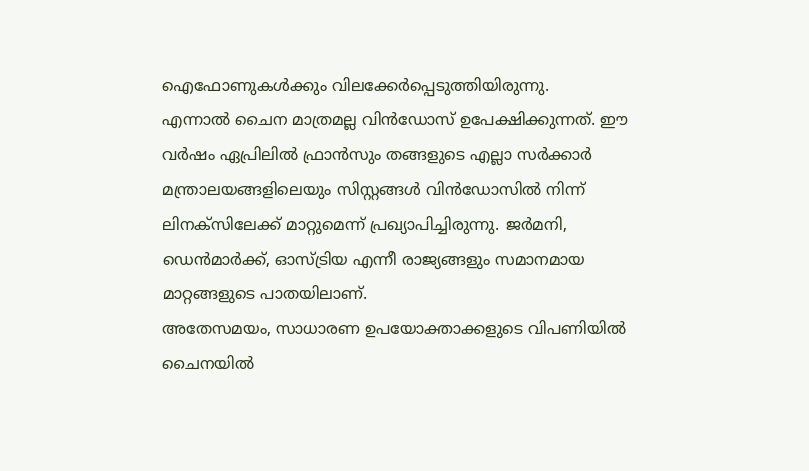ഐഫോണുകൾക്കും വിലക്കേർപ്പെടുത്തിയിരുന്നു.
എന്നാൽ ചൈന മാത്രമല്ല വിൻഡോസ് ഉപേക്ഷിക്കുന്നത്. ഈ വർഷം ഏപ്രിലിൽ ഫ്രാൻസും തങ്ങളുടെ എല്ലാ സർക്കാർ മന്ത്രാലയങ്ങളിലെയും സിസ്റ്റങ്ങൾ വിൻഡോസിൽ നിന്ന് ലിനക്സിലേക്ക് മാറ്റുമെന്ന് പ്രഖ്യാപിച്ചിരുന്നു. ജർമനി, ഡെൻമാർക്ക്, ഓസ്ട്രിയ എന്നീ രാജ്യങ്ങളും സമാനമായ മാറ്റങ്ങളുടെ പാതയിലാണ്.
അതേസമയം, സാധാരണ ഉപയോക്താക്കളുടെ വിപണിയിൽ ചൈനയിൽ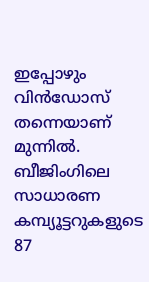ഇപ്പോഴും വിൻഡോസ് തന്നെയാണ് മുന്നിൽ. ബീജിംഗിലെ സാധാരണ കമ്പ്യൂട്ടറുകളുടെ 87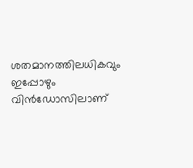ശതമാനത്തിലധികവും ഇപ്പോഴും വിൻഡോസിലാണ്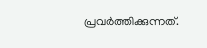പ്രവർത്തിക്കുന്നത്.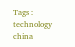Tags : technology china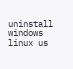uninstall windows linux us